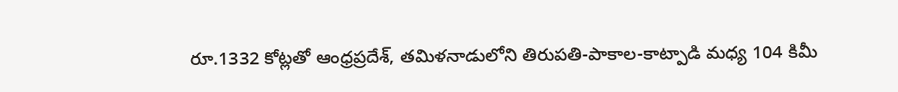రూ.1332 కోట్లతో ఆంధ్రప్రదేశ్, తమిళనాడులోని తిరుపతి-పాకాల-కాట్పాడి మధ్య 104 కిమీ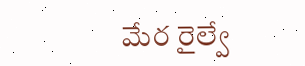మేర రైల్వే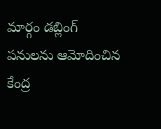మార్గం డబ్లింగ్ పనులను ఆమోదించిన కేంద్ర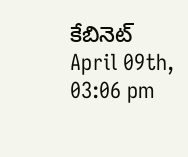కేబినెట్ April 09th, 03:06 pm